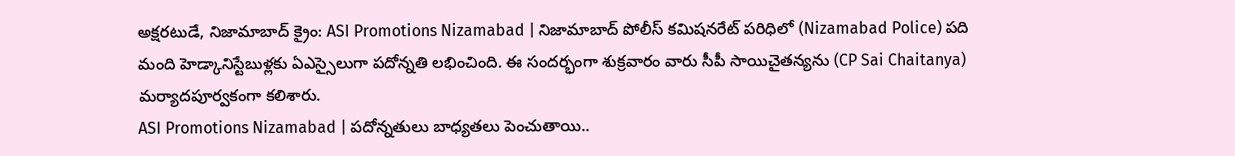అక్షరటుడే, నిజామాబాద్ క్రైం: ASI Promotions Nizamabad | నిజామాబాద్ పోలీస్ కమిషనరేట్ పరిధిలో (Nizamabad Police) పది మంది హెడ్కానిస్టేబుళ్లకు ఏఎస్సైలుగా పదోన్నతి లభించింది. ఈ సందర్భంగా శుక్రవారం వారు సీపీ సాయిచైతన్యను (CP Sai Chaitanya) మర్యాదపూర్వకంగా కలిశారు.
ASI Promotions Nizamabad | పదోన్నతులు బాధ్యతలు పెంచుతాయి..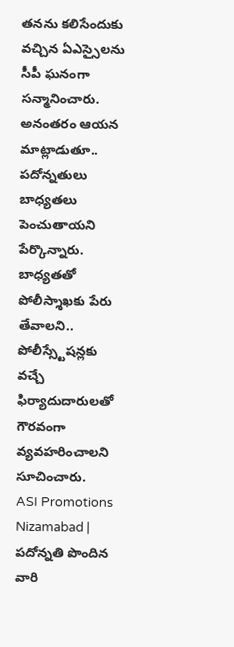తనను కలిసేందుకు వచ్చిన ఏఎస్సైలను సీపీ ఘనంగా సన్మానించారు. అనంతరం ఆయన మాట్లాడుతూ.. పదోన్నతులు బాధ్యతలు పెంచుతాయని పేర్కొన్నారు. బాధ్యతతో పోలీస్శాఖకు పేరు తేవాలని.. పోలీస్స్టేషన్లకు వచ్చే ఫిర్యాదుదారులతో గౌరవంగా వ్యవహరించాలని సూచించారు.
ASI Promotions Nizamabad | పదోన్నతి పొందిన వారి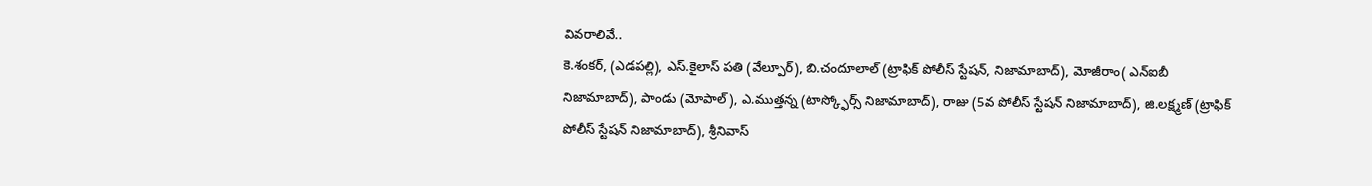వివరాలివే..
కె.శంకర్, (ఎడపల్లి), ఎస్.కైలాస్ పతి (వేల్పూర్), బి.చందూలాల్ (ట్రాఫిక్ పోలీస్ స్టేషన్, నిజామాబాద్), మోజీరాం( ఎన్ఐబీ నిజామాబాద్), పాండు (మోపాల్), ఎ.ముత్తన్న (టాస్క్ఫోర్స్ నిజామాబాద్), రాజు (5వ పోలీస్ స్టేషన్ నిజామాబాద్), జి.లక్ష్మణ్ (ట్రాఫిక్ పోలీస్ స్టేషన్ నిజామాబాద్), శ్రీనివాస్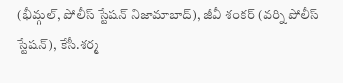(భీమ్గల్, పోలీస్ స్టేషన్ నిజామాబాద్), జీవీ శంకర్ (వర్ని పోలీస్ స్టేషన్), కేసీ.శర్మ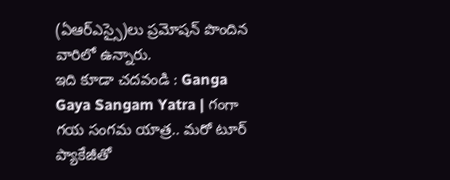(ఏఆర్ఎస్సై)లు ప్రమోషన్ పొందిన వారిలో ఉన్నారు.
ఇది కూడా చదవండి : Ganga Gaya Sangam Yatra | గంగా గయ సంగమ యాత్ర.. మరో టూర్ ప్యాకేజీతో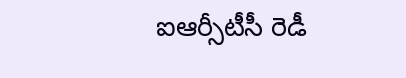ఐఆర్సీటీసీ రెడీ